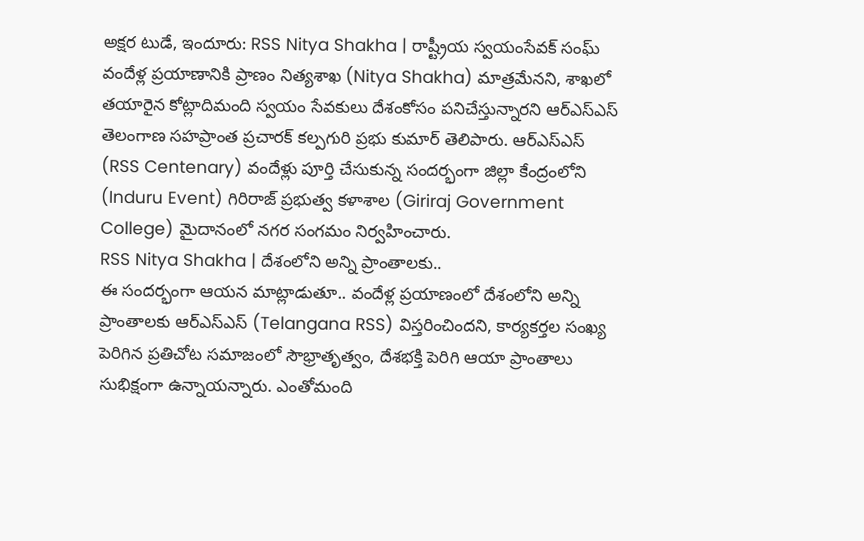అక్షర టుడే, ఇందూరు: RSS Nitya Shakha | రాష్ట్రీయ స్వయంసేవక్ సంఘ్ వందేళ్ల ప్రయాణానికి ప్రాణం నిత్యశాఖ (Nitya Shakha) మాత్రమేనని, శాఖలో తయారైన కోట్లాదిమంది స్వయం సేవకులు దేశంకోసం పనిచేస్తున్నారని ఆర్ఎస్ఎస్ తెలంగాణ సహప్రాంత ప్రచారక్ కల్పగురి ప్రభు కుమార్ తెలిపారు. ఆర్ఎస్ఎస్ (RSS Centenary) వందేళ్లు పూర్తి చేసుకున్న సందర్భంగా జిల్లా కేంద్రంలోని (Induru Event) గిరిరాజ్ ప్రభుత్వ కళాశాల (Giriraj Government College) మైదానంలో నగర సంగమం నిర్వహించారు.
RSS Nitya Shakha | దేశంలోని అన్ని ప్రాంతాలకు..
ఈ సందర్భంగా ఆయన మాట్లాడుతూ.. వందేళ్ల ప్రయాణంలో దేశంలోని అన్ని ప్రాంతాలకు ఆర్ఎస్ఎస్ (Telangana RSS) విస్తరించిందని, కార్యకర్తల సంఖ్య పెరిగిన ప్రతిచోట సమాజంలో సౌభ్రాతృత్వం, దేశభక్తి పెరిగి ఆయా ప్రాంతాలు సుభిక్షంగా ఉన్నాయన్నారు. ఎంతోమంది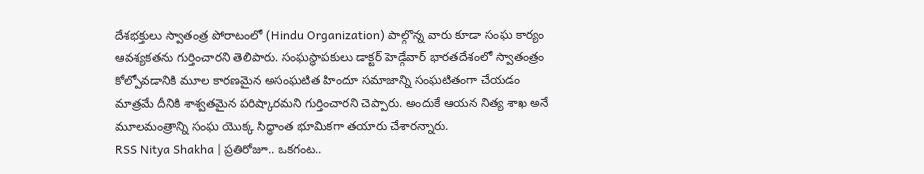దేశభక్తులు స్వాతంత్ర పోరాటంలో (Hindu Organization) పాల్గొన్న వారు కూడా సంఘ కార్యం ఆవశ్యకతను గుర్తించారని తెలిపారు. సంఘస్థాపకులు డాక్టర్ హెడ్గేవార్ భారతదేశంలో స్వాతంత్రం కోల్పోవడానికి మూల కారణమైన అసంఘటిత హిందూ సమాజాన్ని సంఘటితంగా చేయడం మాత్రమే దీనికి శాశ్వతమైన పరిష్కారమని గుర్తించారని చెప్పారు. అందుకే ఆయన నిత్య శాఖ అనే మూలమంత్రాన్ని సంఘ యొక్క సిద్ధాంత భూమికగా తయారు చేశారన్నారు.
RSS Nitya Shakha | ప్రతిరోజూ.. ఒకగంట..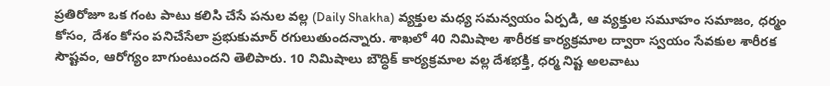ప్రతిరోజూ ఒక గంట పాటు కలిసి చేసే పనుల వల్ల (Daily Shakha) వ్యక్తుల మధ్య సమన్వయం ఏర్పడి, ఆ వ్యక్తుల సమూహం సమాజం, ధర్మం కోసం, దేశం కోసం పనిచేసేలా ప్రభుకుమార్ రగులుతుందన్నారు. శాఖలో 40 నిమిషాల శారీరక కార్యక్రమాల ద్వారా స్వయం సేవకుల శారీరక సౌష్టవం, ఆరోగ్యం బాగుంటుందని తెలిపారు. 10 నిమిషాలు బౌద్ధిక్ కార్యక్రమాల వల్ల దేశభక్తి, ధర్మ నిష్ట అలవాటు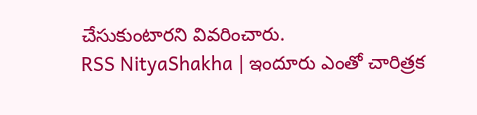చేసుకుంటారని వివరించారు.
RSS NityaShakha | ఇందూరు ఎంతో చారిత్రక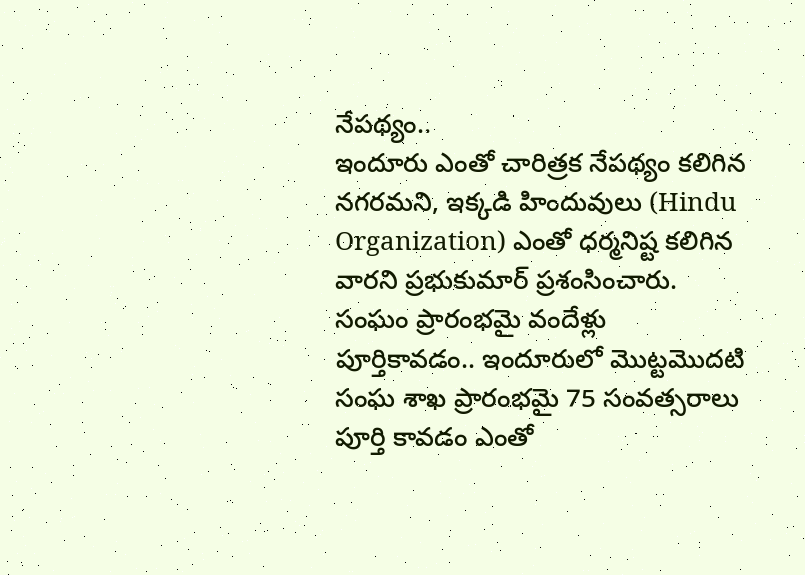నేపథ్యం..
ఇందూరు ఎంతో చారిత్రక నేపథ్యం కలిగిన నగరమని, ఇక్కడి హిందువులు (Hindu Organization) ఎంతో ధర్మనిష్ట కలిగిన వారని ప్రభుకుమార్ ప్రశంసించారు. సంఘం ప్రారంభమై వందేళ్లు పూర్తికావడం.. ఇందూరులో మొట్టమొదటి సంఘ శాఖ ప్రారంభమై 75 సంవత్సరాలు పూర్తి కావడం ఎంతో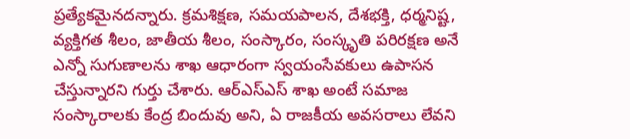ప్రత్యేకమైనదన్నారు. క్రమశిక్షణ, సమయపాలన, దేశభక్తి, ధర్మనిష్ట, వ్యక్తిగత శీలం, జాతీయ శీలం, సంస్కారం, సంస్కృతి పరిరక్షణ అనే ఎన్నో సుగుణాలను శాఖ ఆధారంగా స్వయంసేవకులు ఉపాసన చేస్తున్నారని గుర్తు చేశారు. ఆర్ఎస్ఎస్ శాఖ అంటే సమాజ సంస్కారాలకు కేంద్ర బిందువు అని, ఏ రాజకీయ అవసరాలు లేవని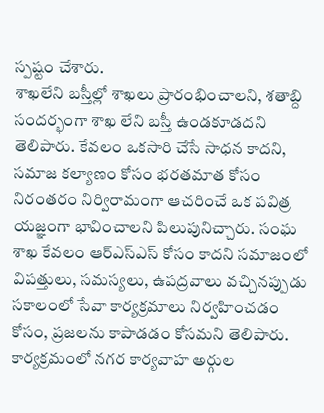స్పష్టం చేశారు.
శాఖలేని బస్తీల్లో శాఖలు ప్రారంభించాలని, శతాబ్ది సందర్భంగా శాఖ లేని బస్తీ ఉండకూడదని తెలిపారు. కేవలం ఒకసారి చేసే సాధన కాదని, సమాజ కల్యాణం కోసం భరతమాత కోసం నిరంతరం నిర్విరామంగా ఆచరించే ఒక పవిత్ర యజ్ఞంగా భావించాలని పిలుపునిచ్చారు. సంఘ శాఖ కేవలం ఆర్ఎస్ఎస్ కోసం కాదని సమాజంలో విపత్తులు, సమస్యలు, ఉపద్రవాలు వచ్చినప్పుడు సకాలంలో సేవా కార్యక్రమాలు నిర్వహించడం కోసం, ప్రజలను కాపాడడం కోసమని తెలిపారు. కార్యక్రమంలో నగర కార్యవాహ అర్గుల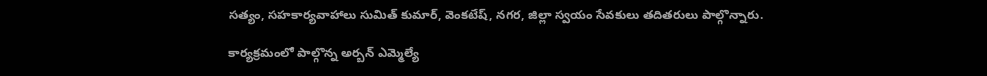సత్యం, సహకార్యవాహాలు సుమిత్ కుమార్, వెంకటేష్, నగర, జిల్లా స్వయం సేవకులు తదితరులు పాల్గొన్నారు.

కార్యక్రమంలో పాల్గొన్న అర్బన్ ఎమ్మెల్యే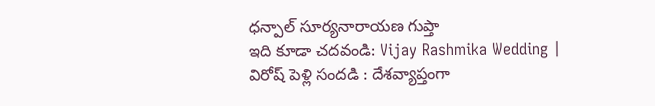ధన్పాల్ సూర్యనారాయణ గుప్తా
ఇది కూడా చదవండి: Vijay Rashmika Wedding | విరోష్ పెళ్లి సందడి : దేశవ్యాప్తంగా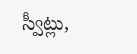స్వీట్లు,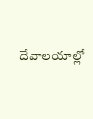దేవాలయాల్లో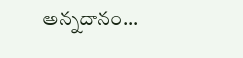అన్నదానం…